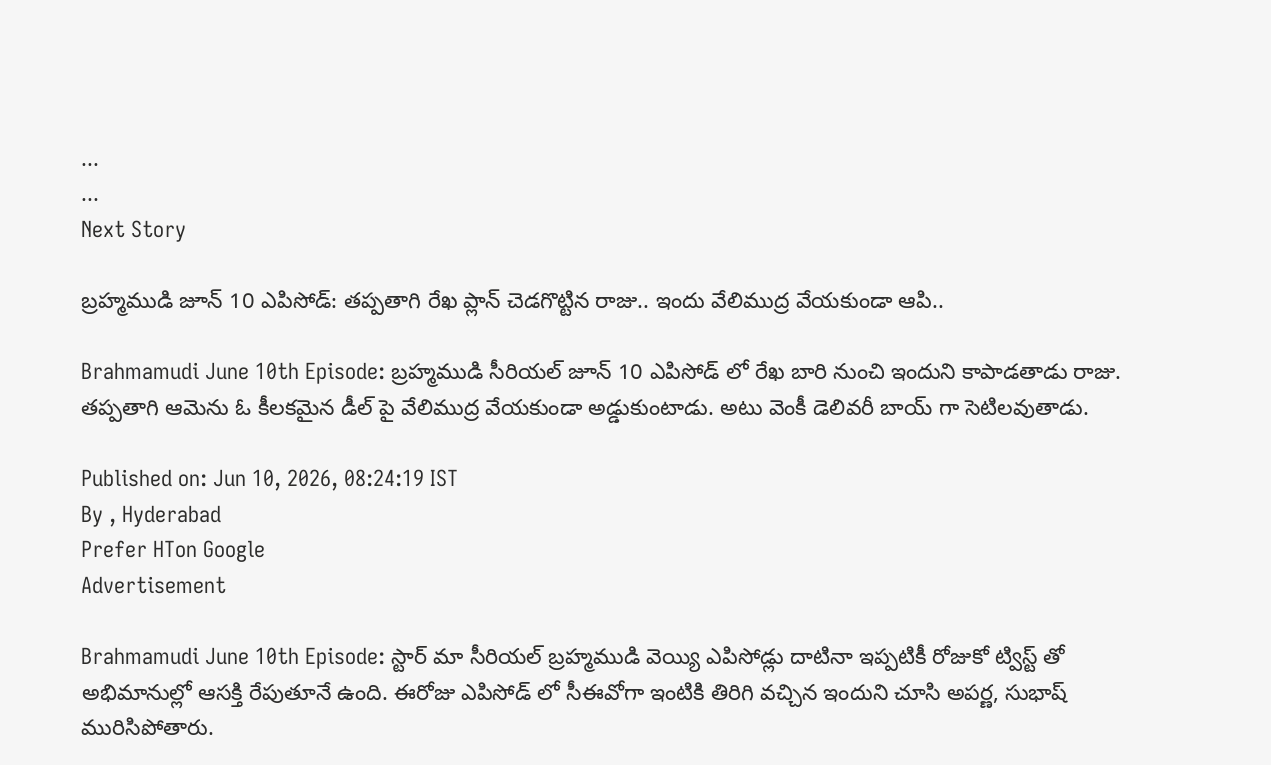...
...
Next Story

బ్రహ్మముడి జూన్ 10 ఎపిసోడ్: తప్పతాగి రేఖ ప్లాన్ చెడగొట్టిన రాజు.. ఇందు వేలిముద్ర వేయకుండా ఆపి..

Brahmamudi June 10th Episode: బ్రహ్మముడి సీరియల్ జూన్ 10 ఎపిసోడ్ లో రేఖ బారి నుంచి ఇందుని కాపాడతాడు రాజు. తప్పతాగి ఆమెను ఓ కీలకమైన డీల్ పై వేలిముద్ర వేయకుండా అడ్డుకుంటాడు. అటు వెంకీ డెలివరీ బాయ్ గా సెటిలవుతాడు.

Published on: Jun 10, 2026, 08:24:19 IST
By , Hyderabad
Prefer HTon Google
Advertisement

Brahmamudi June 10th Episode: స్టార్ మా సీరియల్ బ్రహ్మముడి వెయ్యి ఎపిసోడ్లు దాటినా ఇప్పటికీ రోజుకో ట్విస్ట్ తో అభిమానుల్లో ఆసక్తి రేపుతూనే ఉంది. ఈరోజు ఎపిసోడ్ లో సీఈవోగా ఇంటికి తిరిగి వచ్చిన ఇందుని చూసి అపర్ణ, సుభాష్ మురిసిపోతారు.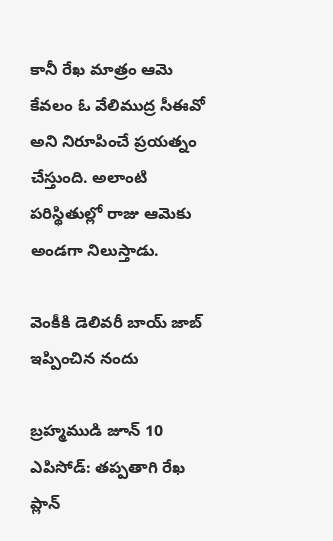కానీ రేఖ మాత్రం ఆమె కేవలం ఓ వేలిముద్ర సీఈవో అని నిరూపించే ప్రయత్నం చేస్తుంది. అలాంటి పరిస్థితుల్లో రాజు ఆమెకు అండగా నిలుస్తాడు.

వెంకీకి డెలివరీ బాయ్ జాబ్ ఇప్పించిన నందు

బ్రహ్మముడి జూన్ 10 ఎపిసోడ్: తప్పతాగి రేఖ ప్లాన్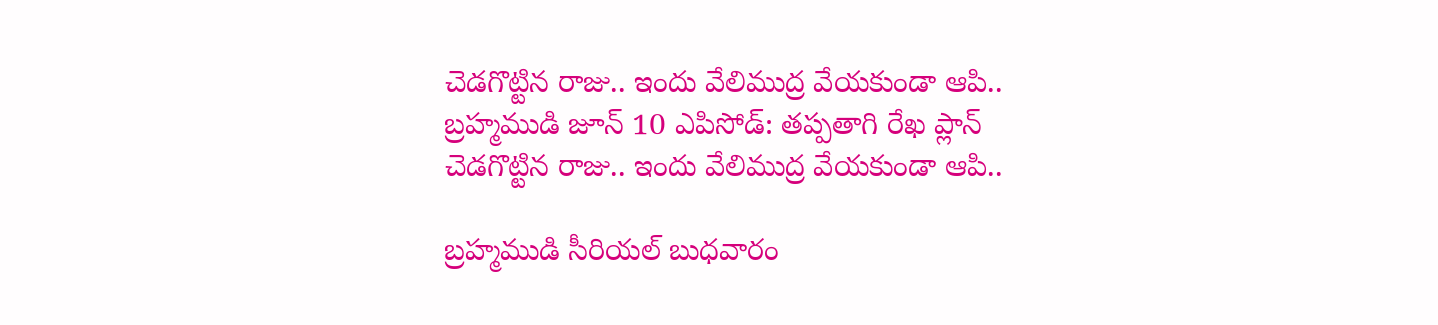చెడగొట్టిన రాజు.. ఇందు వేలిముద్ర వేయకుండా ఆపి..
బ్రహ్మముడి జూన్ 10 ఎపిసోడ్: తప్పతాగి రేఖ ప్లాన్ చెడగొట్టిన రాజు.. ఇందు వేలిముద్ర వేయకుండా ఆపి..

బ్రహ్మముడి సీరియల్ బుధవారం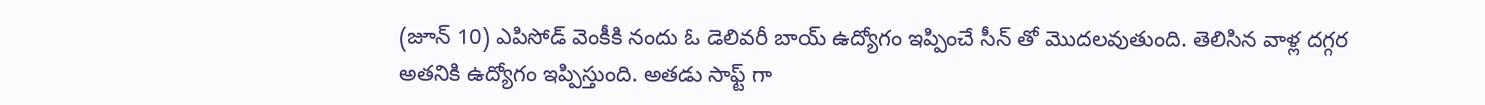(జూన్ 10) ఎపిసోడ్ వెంకీకి నందు ఓ డెలివరీ బాయ్ ఉద్యోగం ఇప్పించే సీన్ తో మొదలవుతుంది. తెలిసిన వాళ్ల దగ్గర అతనికి ఉద్యోగం ఇప్పిస్తుంది. అతడు సాఫ్ట్ గా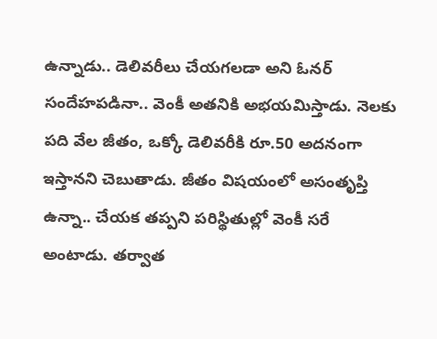ఉన్నాడు.. డెలివరీలు చేయగలడా అని ఓనర్ సందేహపడినా.. వెంకీ అతనికి అభయమిస్తాడు. నెలకు పది వేల జీతం, ఒక్కో డెలివరీకి రూ.50 అదనంగా ఇస్తానని చెబుతాడు. జీతం విషయంలో అసంతృప్తి ఉన్నా.. చేయక తప్పని పరిస్థితుల్లో వెంకీ సరే అంటాడు. తర్వాత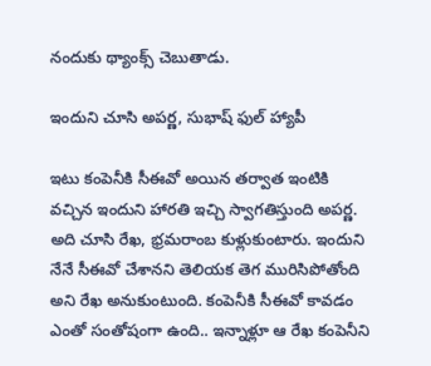నందుకు థ్యాంక్స్ చెబుతాడు.

ఇందుని చూసి అపర్ణ, సుభాష్ ఫుల్ హ్యాపీ

ఇటు కంపెనీకి సీఈవో అయిన తర్వాత ఇంటికి వచ్చిన ఇందుని హారతి ఇచ్చి స్వాగతిస్తుంది అపర్ణ. అది చూసి రేఖ, భ్రమరాంబ కుళ్లుకుంటారు. ఇందుని నేనే సీఈవో చేశానని తెలియక తెగ మురిసిపోతోంది అని రేఖ అనుకుంటుంది. కంపెనీకి సీఈవో కావడం ఎంతో సంతోషంగా ఉంది.. ఇన్నాళ్లూ ఆ రేఖ కంపెనీని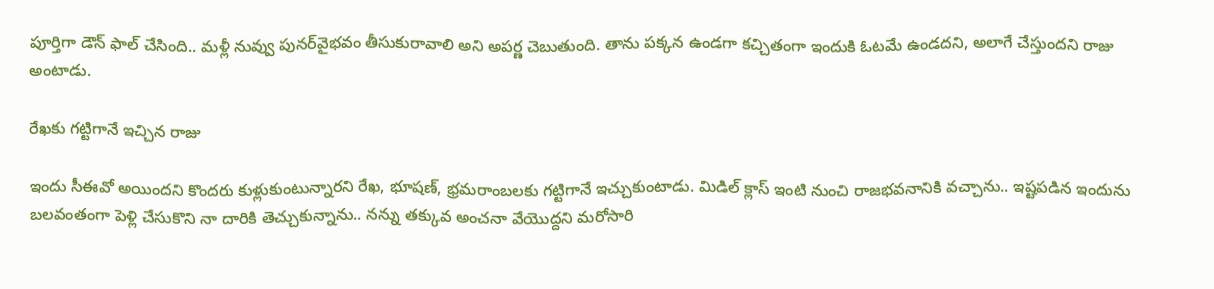పూర్తిగా డౌన్ ఫాల్ చేసింది.. మళ్లీ నువ్వు పునర్‌వైభవం తీసుకురావాలి అని అపర్ణ చెబుతుంది. తాను పక్కన ఉండగా కచ్చితంగా ఇందుకి ఓటమే ఉండదని, అలాగే చేస్తుందని రాజు అంటాడు.

రేఖకు గట్టిగానే ఇచ్చిన రాజు

ఇందు సీఈవో అయిందని కొందరు కుళ్లుకుంటున్నారని రేఖ, భూషణ్, భ్రమరాంబలకు గట్టిగానే ఇచ్చుకుంటాడు. మిడిల్ క్లాస్ ఇంటి నుంచి రాజభవనానికి వచ్చాను.. ఇష్టపడిన ఇందును బలవంతంగా పెళ్లి చేసుకొని నా దారికి తెచ్చుకున్నాను.. నన్ను తక్కువ అంచనా వేయొద్దని మరోసారి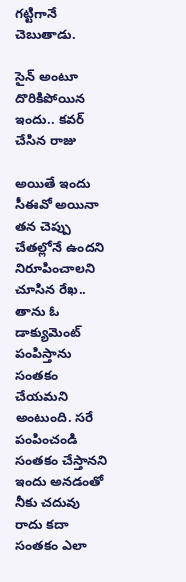గట్టిగానే చెబుతాడు.

సైన్ అంటూ దొరికిపోయిన ఇందు.. కవర్ చేసిన రాజు

అయితే ఇందు సీఈవో అయినా తన చెప్పు చేతల్లోనే ఉందని నిరూపించాలని చూసిన రేఖ.. తాను ఓ డాక్యుమెంట్ పంపిస్తాను సంతకం చేయమని అంటుంది. సరే పంపించండి సంతకం చేస్తానని ఇందు అనడంతో నీకు చదువు రాదు కదా సంతకం ఎలా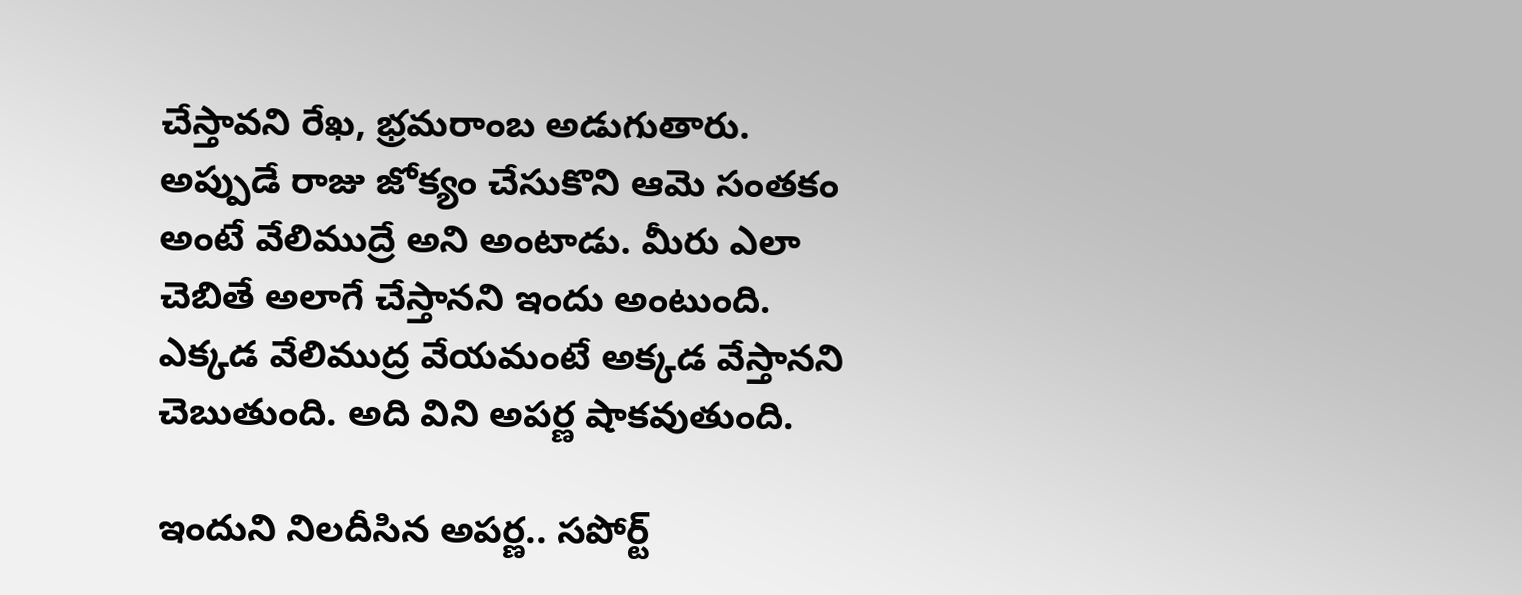చేస్తావని రేఖ, భ్రమరాంబ అడుగుతారు. అప్పుడే రాజు జోక్యం చేసుకొని ఆమె సంతకం అంటే వేలిముద్రే అని అంటాడు. మీరు ఎలా చెబితే అలాగే చేస్తానని ఇందు అంటుంది. ఎక్కడ వేలిముద్ర వేయమంటే అక్కడ వేస్తానని చెబుతుంది. అది విని అపర్ణ షాకవుతుంది.

ఇందుని నిలదీసిన అపర్ణ.. సపోర్ట్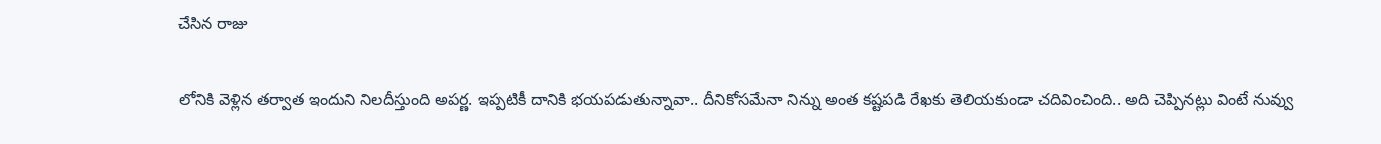చేసిన రాజు

లోనికి వెళ్లిన తర్వాత ఇందుని నిలదీస్తుంది అపర్ణ. ఇప్పటికీ దానికి భయపడుతున్నావా.. దీనికోసమేనా నిన్ను అంత కష్టపడి రేఖకు తెలియకుండా చదివించింది.. అది చెప్పినట్లు వింటే నువ్వు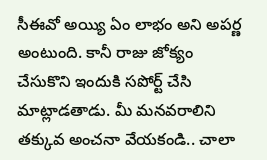సీఈవో అయ్యి ఏం లాభం అని అపర్ణ అంటుంది. కానీ రాజు జోక్యం చేసుకొని ఇందుకి సపోర్ట్ చేసి మాట్లాడతాడు. మీ మనవరాలిని తక్కువ అంచనా వేయకండి.. చాలా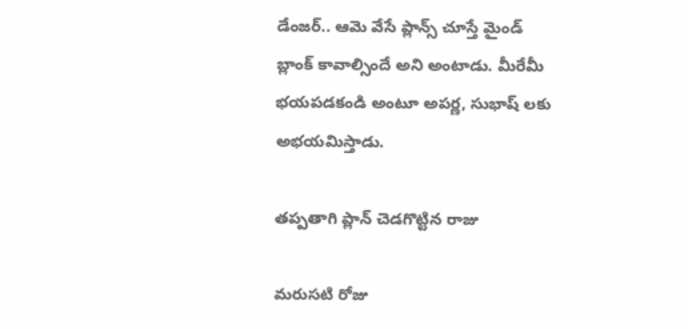డేంజర్.. ఆమె వేసే ప్లాన్స్ చూస్తే మైండ్ బ్లాంక్ కావాల్సిందే అని అంటాడు. మీరేమీ భయపడకండి అంటూ అపర్ణ, సుభాష్ లకు అభయమిస్తాడు.

తప్పతాగి ప్లాన్ చెడగొట్టిన రాజు

మరుసటి రోజు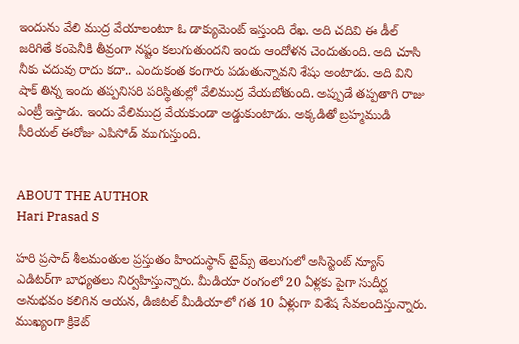ఇందును వేలి ముద్ర వేయాలంటూ ఓ డాక్యుమెంట్ ఇస్తుంది రేఖ. అది చదివి ఈ డీల్ జరిగితే కంపెనీకి తీవ్రంగా నష్టం కలుగుతుందని ఇందు ఆందోళన చెందుతుంది. అది చూసి నీకు చదువు రాదు కదా.. ఎందుకంత కంగారు పడుతున్నావని శేషు అంటాడు. అది విని షాక్ తిన్న ఇందు తప్పనిసరి పరిస్థితుల్లో వేలిముద్ర వేయబోతుంది. అప్పుడే తప్పతాగి రాజు ఎంట్రీ ఇస్తాడు. ఇందు వేలిముద్ర వేయకుండా అడ్డుకుంటాడు. అక్కడితో బ్రహ్మముడి సీరియల్ ఈరోజు ఎపిసోడ్ ముగుస్తుంది.


ABOUT THE AUTHOR
Hari Prasad S

హరి ప్రసాద్ శీలమంతుల ప్రస్తుతం హిందుస్థాన్ టైమ్స్ తెలుగులో అసిస్టెంట్ న్యూస్ ఎడిటర్‌గా బాధ్యతలు నిర్వహిస్తున్నారు. మీడియా రంగంలో 20 ఏళ్లకు పైగా సుదీర్ఘ అనుభవం కలిగిన ఆయన, డిజిటల్ మీడియాలో గత 10 ఏళ్లుగా విశేష సేవలందిస్తున్నారు. ముఖ్యంగా క్రికెట్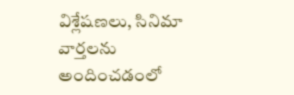విశ్లేషణలు, సినిమా వార్తలను అందించడంలో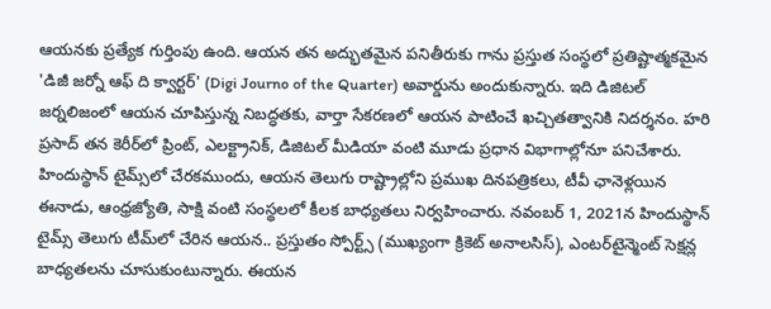ఆయనకు ప్రత్యేక గుర్తింపు ఉంది. ఆయన తన అద్భుతమైన పనితీరుకు గాను ప్రస్తుత సంస్థలో ప్రతిష్టాత్మకమైన 'డిజీ జర్నో ఆఫ్ ది క్వార్టర్' (Digi Journo of the Quarter) అవార్డును అందుకున్నారు. ఇది డిజిటల్ జర్నలిజంలో ఆయన చూపిస్తున్న నిబద్ధతకు, వార్తా సేకరణలో ఆయన పాటించే ఖచ్చితత్వానికి నిదర్శనం. హరి ప్రసాద్ తన కెరీర్‌లో ప్రింట్, ఎలక్ట్రానిక్, డిజిటల్ మీడియా వంటి మూడు ప్రధాన విభాగాల్లోనూ పనిచేశారు. హిందుస్థాన్ టైమ్స్‌లో చేరకముందు, ఆయన తెలుగు రాష్ట్రాల్లోని ప్రముఖ దినపత్రికలు, టీవీ ఛానెళ్లయిన ఈనాడు, ఆంధ్రజ్యోతి, సాక్షి వంటి సంస్థలలో కీలక బాధ్యతలు నిర్వహించారు. నవంబర్ 1, 2021న హిందుస్థాన్ టైమ్స్ తెలుగు టీమ్‌లో చేరిన ఆయన.. ప్రస్తుతం స్పోర్ట్స్ (ముఖ్యంగా క్రికెట్ అనాలసిస్), ఎంటర్‌టైన్మెంట్ సెక్షన్ల బాధ్యతలను చూసుకుంటున్నారు. ఈయన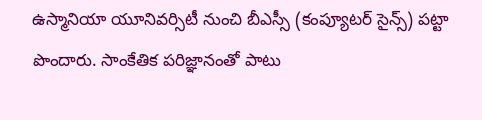ఉస్మానియా యూనివర్సిటీ నుంచి బీఎస్సీ (కంప్యూటర్ సైన్స్) పట్టా పొందారు. సాంకేతిక పరిజ్ఞానంతో పాటు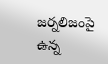జర్నలిజంపై ఉన్న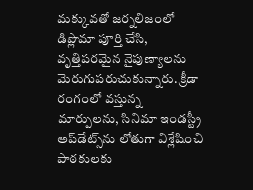మక్కువతో జర్నలిజంలో డిప్లొమా పూర్తి చేసి, వృత్తిపరమైన నైపుణ్యాలను మెరుగుపరుచుకున్నారు. క్రీడా రంగంలో వస్తున్న మార్పులను, సినిమా ఇండస్ట్రీ అప్‌డేట్స్‌ను లోతుగా విశ్లేషించి పాఠకులకు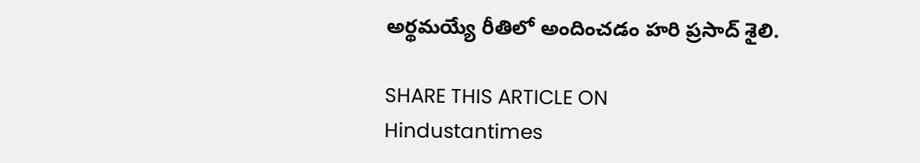అర్థమయ్యే రీతిలో అందించడం హరి ప్రసాద్ శైలి.

SHARE THIS ARTICLE ON
Hindustantimes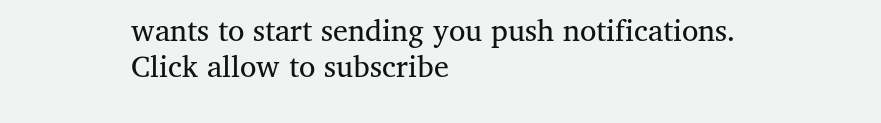wants to start sending you push notifications. Click allow to subscribe